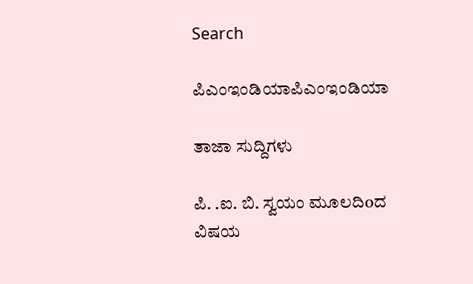Search

ಪಿಎಂಇಂಡಿಯಾಪಿಎಂಇಂಡಿಯಾ

ತಾಜಾ ಸುದ್ದಿಗಳು

ಪಿ. .ಐ. ಬಿ. ಸ್ವಯಂ ಮೂಲದಿoದ ವಿಷಯ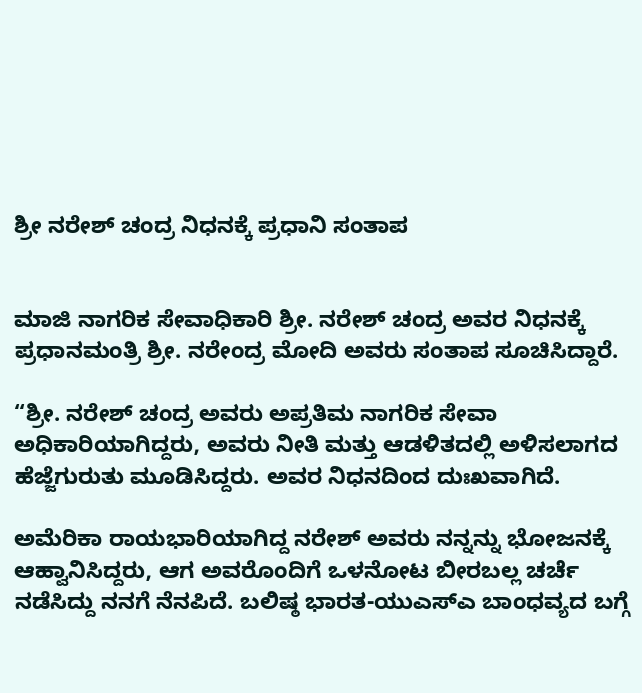ಶ್ರೀ ನರೇಶ್ ಚಂದ್ರ ನಿಧನಕ್ಕೆ ಪ್ರಧಾನಿ ಸಂತಾಪ


ಮಾಜಿ ನಾಗರಿಕ ಸೇವಾಧಿಕಾರಿ ಶ್ರೀ. ನರೇಶ್ ಚಂದ್ರ ಅವರ ನಿಧನಕ್ಕೆ ಪ್ರಧಾನಮಂತ್ರಿ ಶ್ರೀ. ನರೇಂದ್ರ ಮೋದಿ ಅವರು ಸಂತಾಪ ಸೂಚಿಸಿದ್ದಾರೆ.

“ಶ್ರೀ. ನರೇಶ್ ಚಂದ್ರ ಅವರು ಅಪ್ರತಿಮ ನಾಗರಿಕ ಸೇವಾ ಅಧಿಕಾರಿಯಾಗಿದ್ದರು, ಅವರು ನೀತಿ ಮತ್ತು ಆಡಳಿತದಲ್ಲಿ ಅಳಿಸಲಾಗದ ಹೆಜ್ಜೆಗುರುತು ಮೂಡಿಸಿದ್ದರು. ಅವರ ನಿಧನದಿಂದ ದುಃಖವಾಗಿದೆ.

ಅಮೆರಿಕಾ ರಾಯಭಾರಿಯಾಗಿದ್ದ ನರೇಶ್ ಅವರು ನನ್ನನ್ನು ಭೋಜನಕ್ಕೆ ಆಹ್ವಾನಿಸಿದ್ದರು, ಆಗ ಅವರೊಂದಿಗೆ ಒಳನೋಟ ಬೀರಬಲ್ಲ ಚರ್ಚೆ ನಡೆಸಿದ್ದು ನನಗೆ ನೆನಪಿದೆ. ಬಲಿಷ್ಠ ಭಾರತ-ಯುಎಸ್ಎ ಬಾಂಧವ್ಯದ ಬಗ್ಗೆ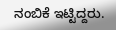ನಂಬಿಕೆ ಇಟ್ಟಿದ್ದರು.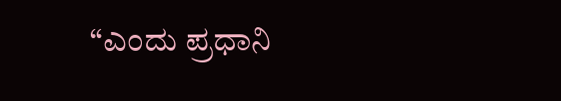“ಎಂದು ಪ್ರಧಾನಿ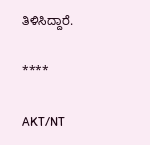ತಿಳಿಸಿದ್ದಾರೆ.

****

AKT/NT